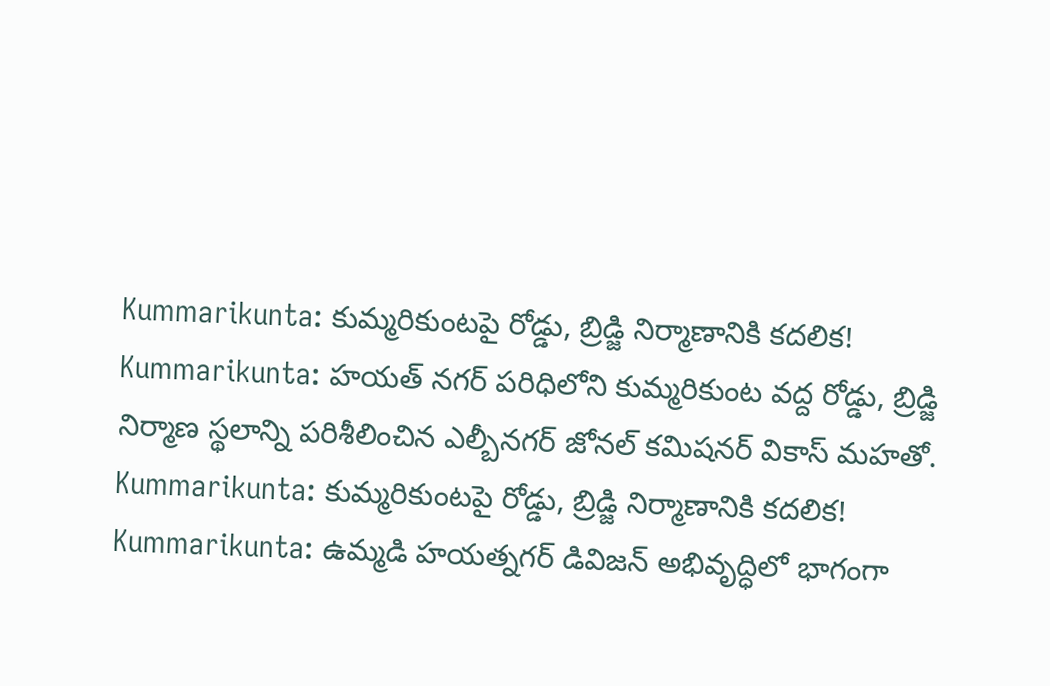Kummarikunta: కుమ్మరికుంటపై రోడ్డు, బ్రిడ్జి నిర్మాణానికి కదలిక!
Kummarikunta: హయత్ నగర్ పరిధిలోని కుమ్మరికుంట వద్ద రోడ్డు, బ్రిడ్జి నిర్మాణ స్థలాన్ని పరిశీలించిన ఎల్బీనగర్ జోనల్ కమిషనర్ వికాస్ మహతో.
Kummarikunta: కుమ్మరికుంటపై రోడ్డు, బ్రిడ్జి నిర్మాణానికి కదలిక!
Kummarikunta: ఉమ్మడి హయత్నగర్ డివిజన్ అభివృద్ధిలో భాగంగా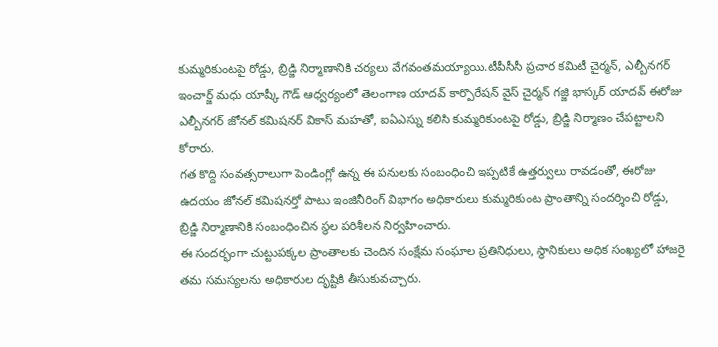కుమ్మరికుంటపై రోడ్డు, బ్రిడ్జి నిర్మాణానికి చర్యలు వేగవంతమయ్యాయి.టీపీసీసీ ప్రచార కమిటీ చైర్మన్, ఎల్బీనగర్ ఇంచార్జ్ మధు యాష్కీ గౌడ్ ఆధ్వర్యంలో తెలంగాణ యాదవ్ కార్పొరేషన్ వైస్ చైర్మన్ గజ్జి భాస్కర్ యాదవ్ ఈరోజు ఎల్బీనగర్ జోనల్ కమిషనర్ వికాస్ మహతో, ఐఏఎస్ను కలిసి కుమ్మరికుంటపై రోడ్డు, బ్రిడ్జి నిర్మాణం చేపట్టాలని కోరారు.
గత కొద్ది సంవత్సరాలుగా పెండింగ్లో ఉన్న ఈ పనులకు సంబంధించి ఇప్పటికే ఉత్తర్వులు రావడంతో, ఈరోజు ఉదయం జోనల్ కమిషనర్తో పాటు ఇంజినీరింగ్ విభాగం అధికారులు కుమ్మరికుంట ప్రాంతాన్ని సందర్శించి రోడ్డు, బ్రిడ్జి నిర్మాణానికి సంబంధించిన స్థల పరిశీలన నిర్వహించారు.
ఈ సందర్భంగా చుట్టుపక్కల ప్రాంతాలకు చెందిన సంక్షేమ సంఘాల ప్రతినిధులు, స్థానికులు అధిక సంఖ్యలో హాజరై తమ సమస్యలను అధికారుల దృష్టికి తీసుకువచ్చారు.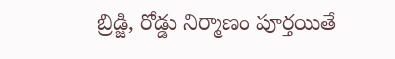బ్రిడ్జి, రోడ్డు నిర్మాణం పూర్తయితే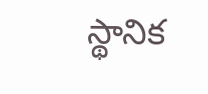స్థానిక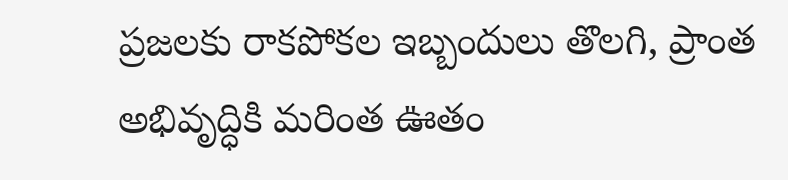ప్రజలకు రాకపోకల ఇబ్బందులు తొలగి, ప్రాంత అభివృద్ధికి మరింత ఊతం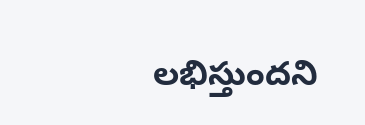లభిస్తుందని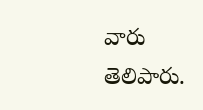వారు తెలిపారు.